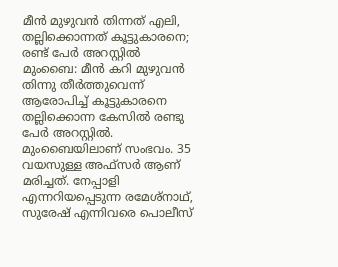മീൻ മുഴുവൻ തിന്നത് എലി, തല്ലിക്കൊന്നത് കൂട്ടുകാരനെ; രണ്ട് പേർ അറസ്റ്റിൽ
മുംബൈ: മീൻ കറി മുഴുവൻ തിന്നു തീർത്തുവെന്ന് ആരോപിച്ച് കൂട്ടുകാരനെ തല്ലിക്കൊന്ന കേസിൽ രണ്ടു പേർ അറസ്റ്റിൽ. മുംബൈയിലാണ് സംഭവം. 35 വയസുള്ള അഫ്സർ ആണ് മരിച്ചത്. നേപ്പാളി എന്നറിയപ്പെടുന്ന രമേശ്നാഥ്, സുരേഷ് എന്നിവരെ പൊലീസ്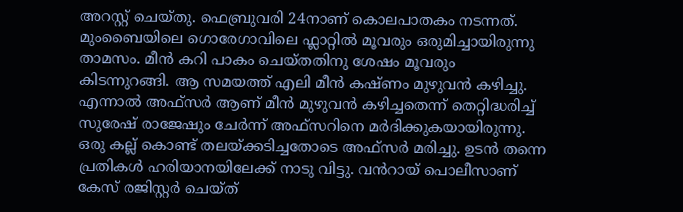അറസ്റ്റ് ചെയ്തു. ഫെബ്രുവരി 24നാണ് കൊലപാതകം നടന്നത്. മുംബൈയിലെ ഗൊരേഗാവിലെ ഫ്ലാറ്റിൽ മൂവരും ഒരുമിച്ചായിരുന്നു താമസം. മീൻ കറി പാകം ചെയ്തതിനു ശേഷം മൂവരും കിടന്നുറങ്ങി. ആ സമയത്ത് എലി മീൻ കഷ്ണം മുഴുവൻ കഴിച്ചു. എന്നാൽ അഫ്സർ ആണ് മീൻ മുഴുവൻ കഴിച്ചതെന്ന് തെറ്റിദ്ധരിച്ച് സുരേഷ് രാജേഷും ചേർന്ന് അഫ്സറിനെ മർദിക്കുകയായിരുന്നു.
ഒരു കല്ല് കൊണ്ട് തലയ്ക്കടിച്ചതോടെ അഫ്സർ മരിച്ചു. ഉടൻ തന്നെ പ്രതികൾ ഹരിയാനയിലേക്ക് നാടു വിട്ടു. വൻറായ് പൊലീസാണ് കേസ് രജിസ്റ്റർ ചെയ്ത്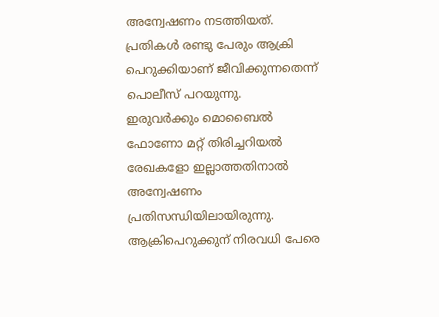അന്വേഷണം നടത്തിയത്. പ്രതികൾ രണ്ടു പേരും ആക്രി പെറുക്കിയാണ് ജീവിക്കുന്നതെന്ന് പൊലീസ് പറയുന്നു.
ഇരുവർക്കും മൊബൈൽ ഫോണോ മറ്റ് തിരിച്ചറിയൽ രേഖകളോ ഇല്ലാത്തതിനാൽ അന്വേഷണം പ്രതിസന്ധിയിലായിരുന്നു. ആക്രിപെറുക്കുന് നിരവധി പേരെ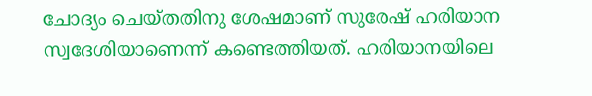ചോദ്യം ചെയ്തതിനു ശേഷമാണ് സുരേഷ് ഹരിയാന സ്വദേശിയാണെന്ന് കണ്ടെത്തിയത്. ഹരിയാനയിലെ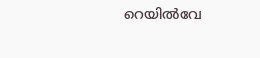റെയിൽവേ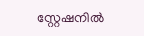സ്റ്റേഷനിൽ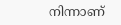നിന്നാണ്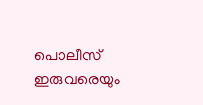പൊലീസ് ഇരുവരെയും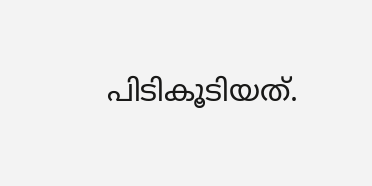പിടികൂടിയത്.